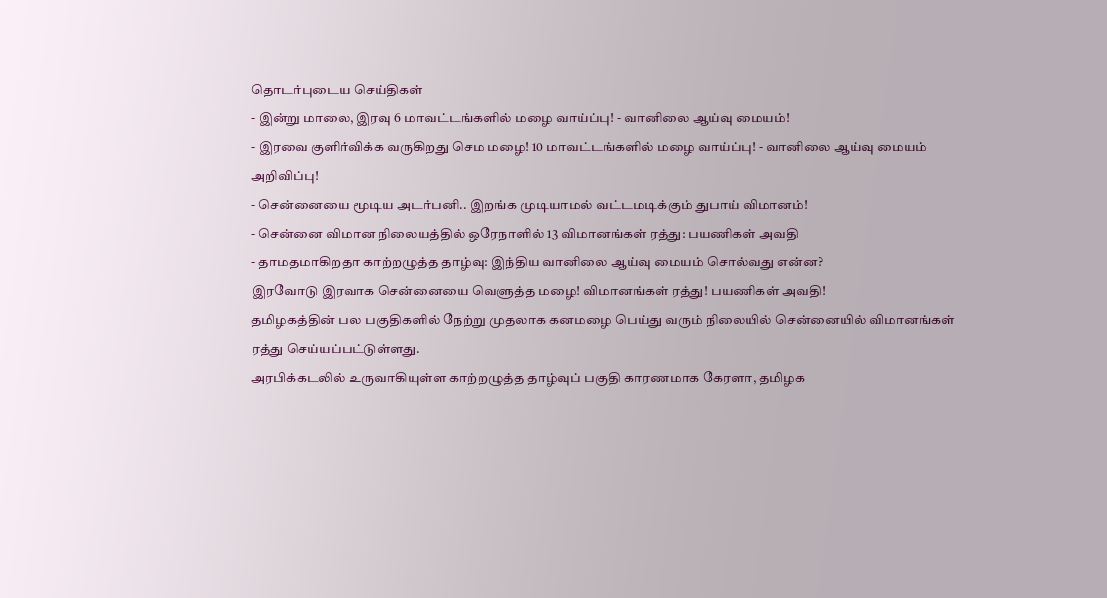தொடர்புடைய செய்திகள்
- இன்று மாலை, இரவு 6 மாவட்டங்களில் மழை வாய்ப்பு! - வானிலை ஆய்வு மையம்!
- இரவை குளிர்விக்க வருகிறது செம மழை! 10 மாவட்டங்களில் மழை வாய்ப்பு! - வானிலை ஆய்வு மையம் அறிவிப்பு!
- சென்னையை மூடிய அடர்பனி.. இறங்க முடியாமல் வட்டமடிக்கும் துபாய் விமானம்!
- சென்னை விமான நிலையத்தில் ஒரேநாளில் 13 விமானங்கள் ரத்து: பயணிகள் அவதி
- தாமதமாகிறதா காற்றழுத்த தாழ்வு: இந்திய வானிலை ஆய்வு மையம் சொல்வது என்ன?
இரவோடு இரவாக சென்னையை வெளுத்த மழை! விமானங்கள் ரத்து! பயணிகள் அவதி!
தமிழகத்தின் பல பகுதிகளில் நேற்று முதலாக கனமழை பெய்து வரும் நிலையில் சென்னையில் விமானங்கள் ரத்து செய்யப்பட்டுள்ளது.
அரபிக்கடலில் உருவாகியுள்ள காற்றழுத்த தாழ்வுப் பகுதி காரணமாக கேரளா, தமிழக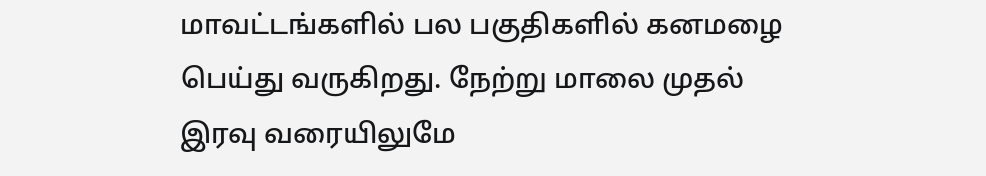மாவட்டங்களில் பல பகுதிகளில் கனமழை பெய்து வருகிறது. நேற்று மாலை முதல் இரவு வரையிலுமே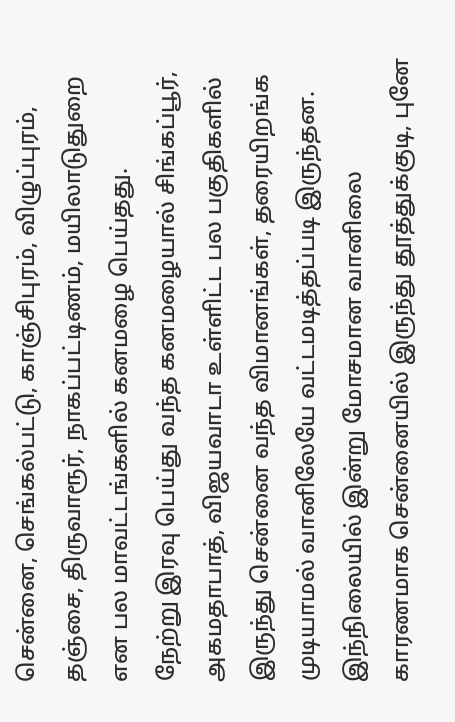சென்னை, செங்கல்பட்டு, காஞ்சிபுரம், விழுப்புரம், தஞ்சை, திருவாரூர், நாகப்பட்டிணம், மயிலாடுதுறை என பல மாவட்டங்களில் கனமழை பெய்தது.
நேற்று இரவு பெய்து வந்த கனமழையால் சிங்கப்பூர், அகமதாபாத், விஜயவாடா உள்ளிட்ட பல பகுதிகளில் இருந்து சென்னை வந்த விமானங்கள், தரையிறங்க முடியாமல் வானிலேயே வட்டமடித்தப்படி இருந்தன. இந்நிலையில் இன்று மோசமான வானிலை காரணமாக சென்னையில் இருந்து தூத்துக்குடி, புனே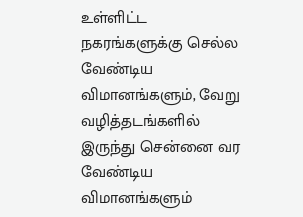உள்ளிட்ட நகரங்களுக்கு செல்ல வேண்டிய விமானங்களும், வேறு வழித்தடங்களில் இருந்து சென்னை வர வேண்டிய விமானங்களும்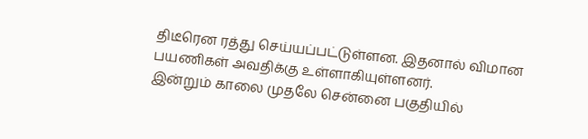திடீரென ரத்து செய்யப்பட்டுள்ளன. இதனால் விமான பயணிகள் அவதிக்கு உள்ளாகியுள்ளனர்.
இன்றும் காலை முதலே சென்னை பகுதியில்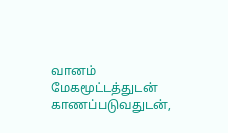வானம் மேகமூட்டத்துடன் காணப்படுவதுடன்,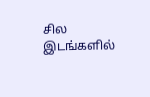சில இடங்களில்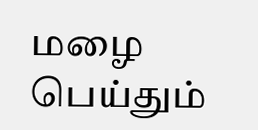மழை பெய்தும்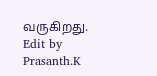வருகிறது.
Edit by Prasanth.K